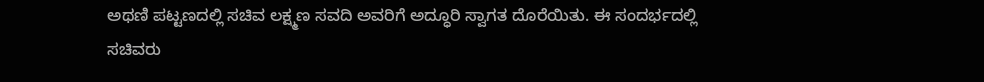ಅಥಣಿ ಪಟ್ಟಣದಲ್ಲಿ ಸಚಿವ ಲಕ್ಷ್ಮಣ ಸವದಿ ಅವರಿಗೆ ಅದ್ಧೂರಿ ಸ್ವಾಗತ ದೊರೆಯಿತು. ಈ ಸಂದರ್ಭದಲ್ಲಿ ಸಚಿವರು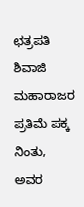ಛತ್ರಪತಿ ಶಿವಾಜಿ ಮಹಾರಾಜರ ಪ್ರತಿಮೆ ಪಕ್ಕ ನಿಂತು, ಅವರ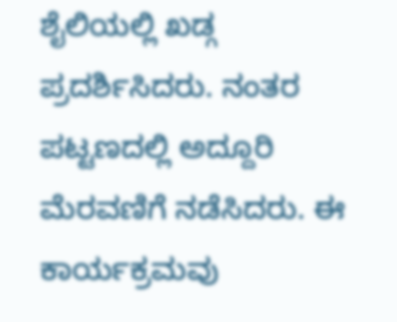ಶೈಲಿಯಲ್ಲಿ ಖಡ್ಗ ಪ್ರದರ್ಶಿಸಿದರು. ನಂತರ ಪಟ್ಟಣದಲ್ಲಿ ಅದ್ದೂರಿ ಮೆರವಣಿಗೆ ನಡೆಸಿದರು. ಈ ಕಾರ್ಯಕ್ರಮವು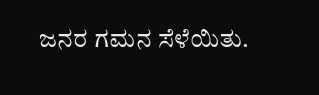ಜನರ ಗಮನ ಸೆಳೆಯಿತು.